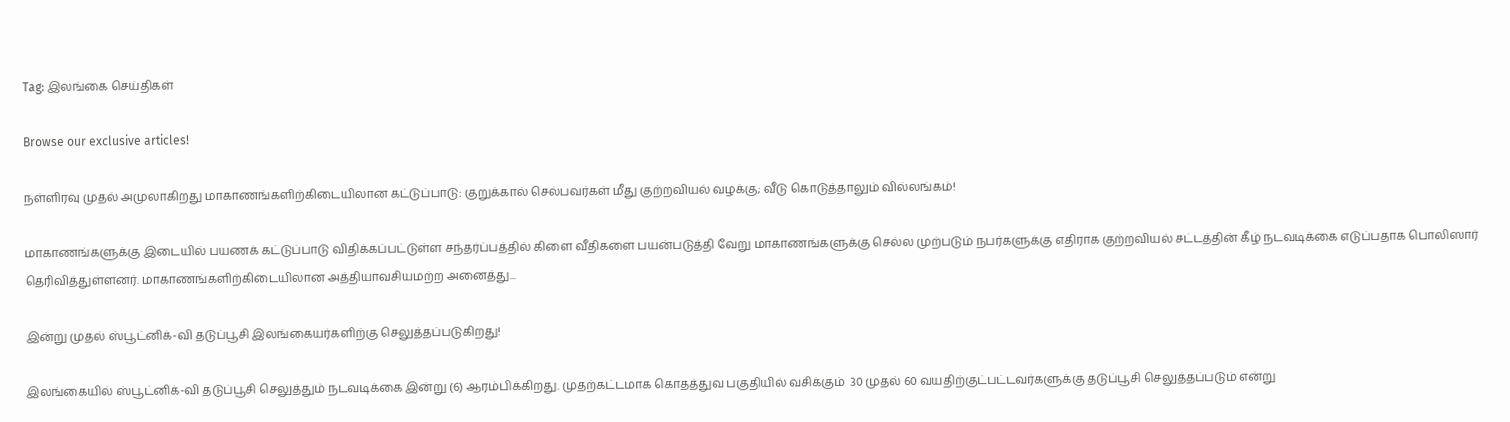Tag: இலங்கை செய்திகள்

Browse our exclusive articles!

நள்ளிரவு முதல் அமுலாகிறது மாகாணங்களிற்கிடையிலான கட்டுப்பாடு: குறுக்கால் செல்பவர்கள் மீது குற்றவியல் வழக்கு; வீடு கொடுத்தாலும் வில்லங்கம்!

மாகாணங்களுக்கு இடையில் பயணக் கட்டுப்பாடு விதிக்கப்பட்டுள்ள சந்தர்ப்பத்தில் கிளை வீதிகளை பயன்படுத்தி வேறு மாகாணங்களுக்கு செல்ல முற்படும் நபர்களுக்கு எதிராக குற்றவியல் சட்டத்தின் கீழ் நடவடிக்கை எடுப்பதாக பொலிஸார் தெரிவித்துள்ளனர். மாகாணங்களிற்கிடையிலான அத்தியாவசியமற்ற அனைத்து...

இன்று முதல் ஸ்பூட்னிக்-வி தடுப்பூசி இலங்கையர்களிற்கு செலுத்தப்படுகிறது!

இலங்கையில் ஸ்பூட்னிக்-வி தடுப்பூசி செலுத்தும் நடவடிக்கை இன்று (6) ஆரம்பிக்கிறது. முதற்கட்டமாக கொதத்துவ பகுதியில் வசிக்கும்  30 முதல் 60 வயதிற்குட்பட்டவர்களுக்கு தடுப்பூசி செலுத்தப்படும் என்று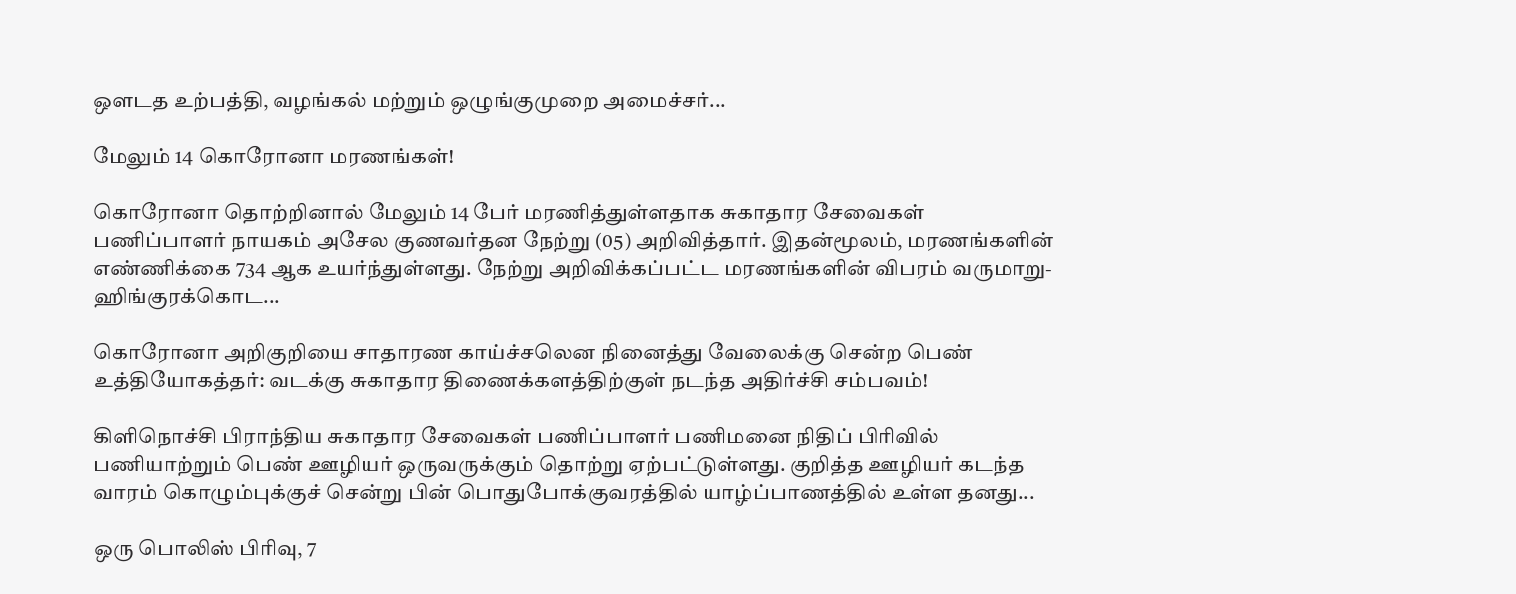ஔடத உற்பத்தி, வழங்கல் மற்றும் ஒழுங்குமுறை அமைச்சர்...

மேலும் 14 கொரோனா மரணங்கள்!

கொரோனா தொற்றினால் மேலும் 14 பேர் மரணித்துள்ளதாக சுகாதார சேவைகள் பணிப்பாளர் நாயகம் அசேல குணவர்தன நேற்று (05) அறிவித்தார். இதன்மூலம், மரணங்களின் எண்ணிக்கை 734 ஆக உயர்ந்துள்ளது. நேற்று அறிவிக்கப்பட்ட மரணங்களின் விபரம் வருமாறு- ஹிங்குரக்கொட...

கொரோனா அறிகுறியை சாதாரண காய்ச்சலென நினைத்து வேலைக்கு சென்ற பெண் உத்தியோகத்தர்: வடக்கு சுகாதார திணைக்களத்திற்குள் நடந்த அதிர்ச்சி சம்பவம்!

கிளிநொச்சி பிராந்திய சுகாதார சேவைகள் பணிப்பாளர் பணிமனை நிதிப் பிரிவில் பணியாற்றும் பெண் ஊழியர் ஒருவருக்கும் தொற்று ஏற்பட்டுள்ளது. குறித்த ஊழியர் கடந்த வாரம் கொழும்புக்குச் சென்று பின் பொதுபோக்குவரத்தில் யாழ்ப்பாணத்தில் உள்ள தனது...

ஒரு பொலிஸ் பிரிவு, 7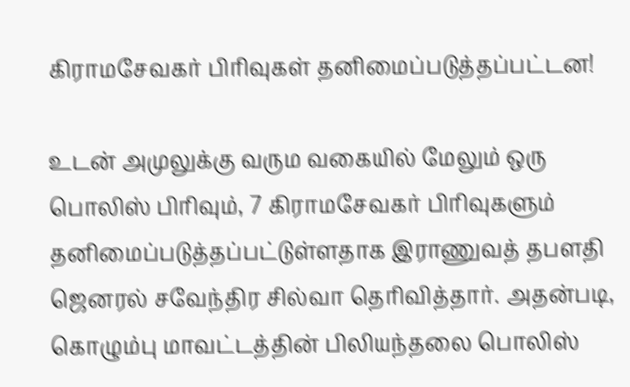கிராமசேவகர் பிரிவுகள் தனிமைப்படுத்தப்பட்டன!

உடன் அமுலுக்கு வரும வகையில் மேலும் ஒரு பொலிஸ் பிரிவும், 7 கிராமசேவகர் பிரிவுகளும் தனிமைப்படுத்தப்பட்டுள்ளதாக இராணுவத் தபளதி ஜெனரல் சவேந்திர சில்வா தெரிவித்தார். அதன்படி, கொழும்பு மாவட்டத்தின் பிலியந்தலை பொலிஸ்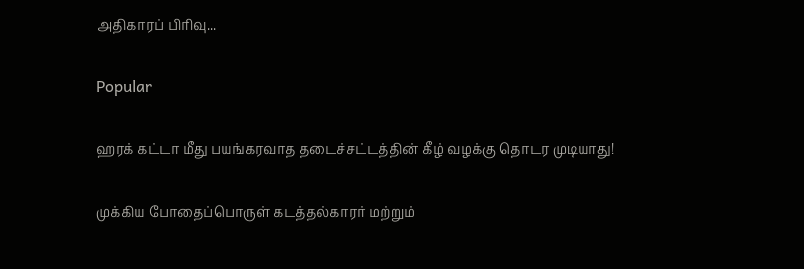அதிகாரப் பிரிவு...

Popular

ஹரக் கட்டா மீது பயங்கரவாத தடைச்சட்டத்தின் கீழ் வழக்கு தொடர முடியாது!

முக்கிய போதைப்பொருள் கடத்தல்காரர் மற்றும்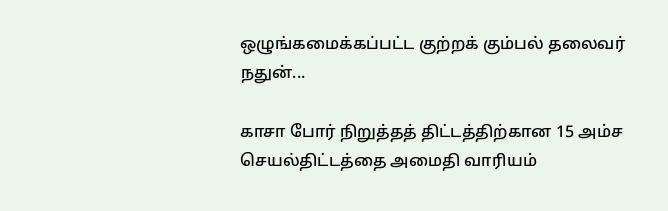ஒழுங்கமைக்கப்பட்ட குற்றக் கும்பல் தலைவர் நதுன்...

காசா போர் நிறுத்தத் திட்டத்திற்கான 15 அம்ச செயல்திட்டத்தை அமைதி வாரியம்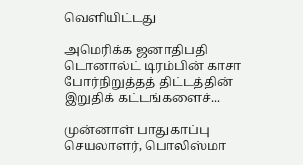வெளியிட்டது

அமெரிக்க ஜனாதிபதி டொனால்ட் டிரம்பின் காசா போர்நிறுத்தத் திட்டத்தின் இறுதிக் கட்டங்களைச்...

முன்னாள் பாதுகாப்பு செயலாளர், பொலிஸ்மா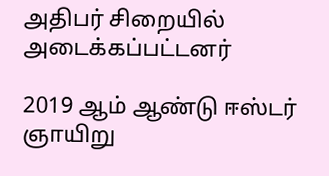அதிபர் சிறையில் அடைக்கப்பட்டனர்

2019 ஆம் ஆண்டு ஈஸ்டர் ஞாயிறு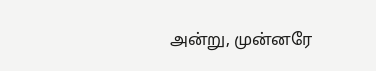அன்று, முன்னரே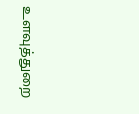உளவுத்துறை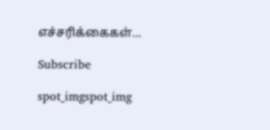எச்சரிக்கைகள்...

Subscribe

spot_imgspot_img